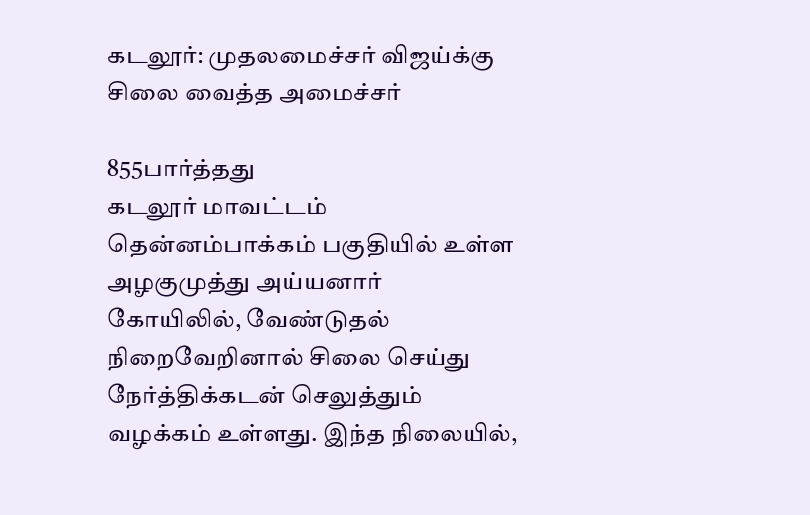கடலூர்: முதலமைச்சர் விஜய்க்கு சிலை வைத்த அமைச்சர்

855பார்த்தது
கடலூர் மாவட்டம் தென்னம்பாக்கம் பகுதியில் உள்ள அழகுமுத்து அய்யனார் கோயிலில், வேண்டுதல் நிறைவேறினால் சிலை செய்து நேர்த்திக்கடன் செலுத்தும் வழக்கம் உள்ளது. இந்த நிலையில்,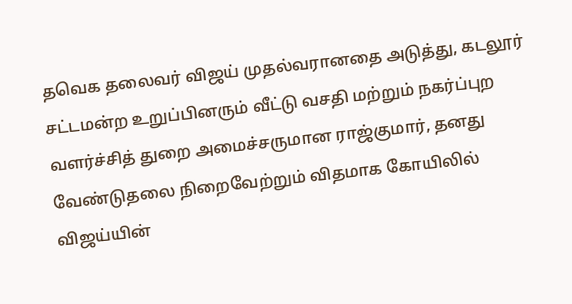தவெக தலைவர் விஜய் முதல்வரானதை அடுத்து, கடலூர் சட்டமன்ற உறுப்பினரும் வீட்டு வசதி மற்றும் நகர்ப்புற வளர்ச்சித் துறை அமைச்சருமான ராஜ்குமார், தனது வேண்டுதலை நிறைவேற்றும் விதமாக கோயிலில் விஜய்யின்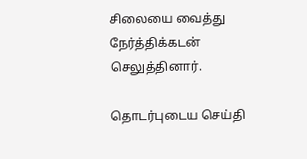சிலையை வைத்து நேர்த்திக்கடன் செலுத்தினார்.

தொடர்புடைய செய்தி